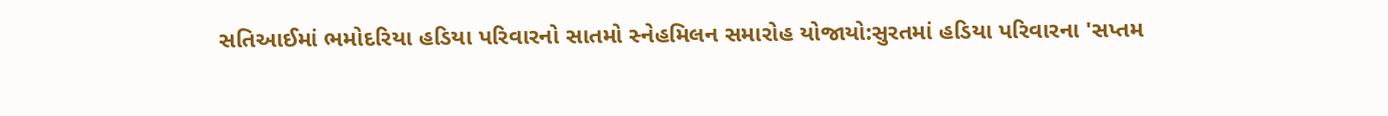સતિઆઈમાં ભમોદરિયા હડિયા પરિવારનો સાતમો સ્નેહમિલન સમારોહ યોજાયો:સુરતમાં હડિયા પરિવારના 'સપ્તમ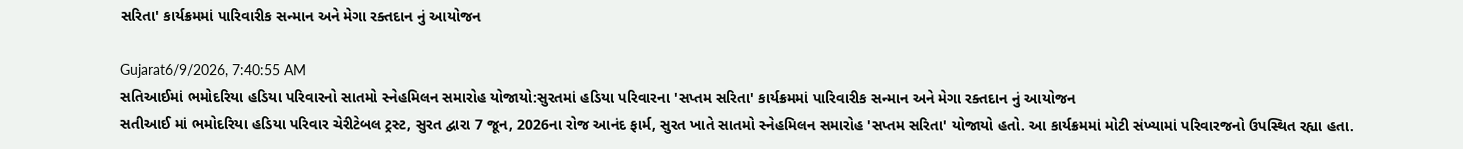સરિતા' કાર્યક્રમમાં પારિવારીક સન્માન અને મેગા રક્તદાન નું આયોજન

Gujarat6/9/2026, 7:40:55 AM
સતિઆઈમાં ભમોદરિયા હડિયા પરિવારનો સાતમો સ્નેહમિલન સમારોહ યોજાયો:સુરતમાં હડિયા પરિવારના 'સપ્તમ સરિતા' કાર્યક્રમમાં પારિવારીક સન્માન અને મેગા રક્તદાન નું આયોજન
સતીઆઈ માં ભમોદરિયા હડિયા પરિવાર ચેરીટેબલ ટ્રસ્ટ, સુરત દ્વારા 7 જૂન, 2026ના રોજ આનંદ ફાર્મ, સુરત ખાતે સાતમો સ્નેહમિલન સમારોહ 'સપ્તમ સરિતા' યોજાયો હતો. આ કાર્યક્રમમાં મોટી સંખ્યામાં પરિવારજનો ઉપસ્થિત રહ્યા હતા.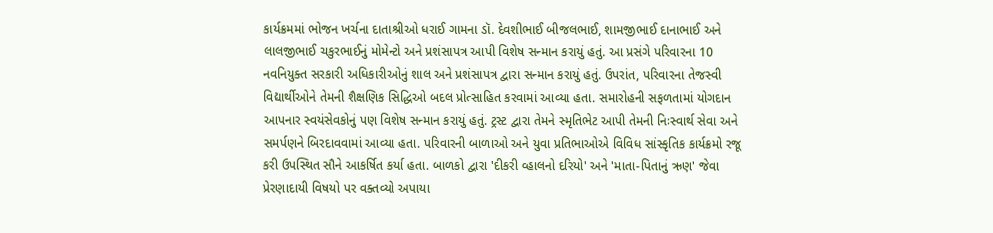કાર્યક્રમમાં ભોજન ખર્ચના દાતાશ્રીઓ ધરાઈ ગામના ડૉ. દેવશીભાઈ બીજલભાઈ, શામજીભાઈ દાનાભાઈ અને લાલજીભાઈ ચકુરભાઈનું મોમેન્ટો અને પ્રશંસાપત્ર આપી વિશેષ સન્માન કરાયું હતું. આ પ્રસંગે પરિવારના 10 નવનિયુક્ત સરકારી અધિકારીઓનું શાલ અને પ્રશંસાપત્ર દ્વારા સન્માન કરાયું હતું. ઉપરાંત, પરિવારના તેજસ્વી વિદ્યાર્થીઓને તેમની શૈક્ષણિક સિદ્ધિઓ બદલ પ્રોત્સાહિત કરવામાં આવ્યા હતા. સમારોહની સફળતામાં યોગદાન આપનાર સ્વયંસેવકોનું પણ વિશેષ સન્માન કરાયું હતું. ટ્રસ્ટ દ્વારા તેમને સ્મૃતિભેટ આપી તેમની નિઃસ્વાર્થ સેવા અને સમર્પણને બિરદાવવામાં આવ્યા હતા. પરિવારની બાળાઓ અને યુવા પ્રતિભાઓએ વિવિધ સાંસ્કૃતિક કાર્યક્રમો રજૂ કરી ઉપસ્થિત સૌને આકર્ષિત કર્યા હતા. બાળકો દ્વારા 'દીકરી વ્હાલનો દરિયો' અને 'માતા-પિતાનું ઋણ' જેવા પ્રેરણાદાયી વિષયો પર વક્તવ્યો અપાયા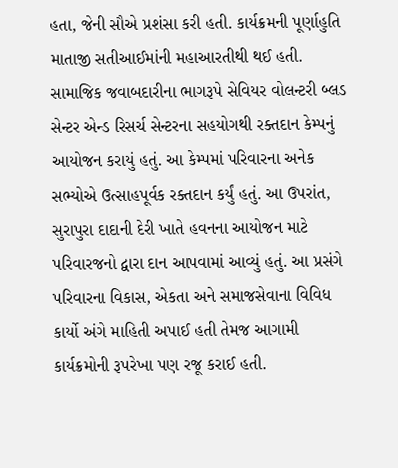હતા, જેની સૌએ પ્રશંસા કરી હતી. કાર્યક્રમની પૂર્ણાહુતિ માતાજી સતીઆઈમાંની મહાઆરતીથી થઈ હતી. સામાજિક જવાબદારીના ભાગરૂપે સેવિયર વોલન્ટરી બ્લડ સેન્ટર એન્ડ રિસર્ચ સેન્ટરના સહયોગથી રક્તદાન કેમ્પનું આયોજન કરાયું હતું. આ કેમ્પમાં પરિવારના અનેક સભ્યોએ ઉત્સાહપૂર્વક રક્તદાન કર્યું હતું. આ ઉપરાંત, સુરાપુરા દાદાની દેરી ખાતે હવનના આયોજન માટે પરિવારજનો દ્વારા દાન આપવામાં આવ્યું હતું. આ પ્રસંગે પરિવારના વિકાસ, એકતા અને સમાજસેવાના વિવિધ કાર્યો અંગે માહિતી અપાઈ હતી તેમજ આગામી કાર્યક્રમોની રૂપરેખા પણ રજૂ કરાઈ હતી.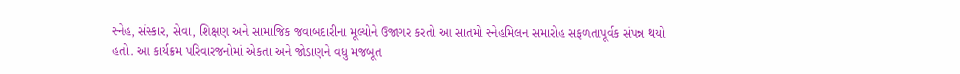સ્નેહ, સંસ્કાર, સેવા, શિક્ષણ અને સામાજિક જવાબદારીના મૂલ્યોને ઉજાગર કરતો આ સાતમો સ્નેહમિલન સમારોહ સફળતાપૂર્વક સંપન્ન થયો હતો. આ કાર્યક્રમ પરિવારજનોમાં એકતા અને જોડાણને વધુ મજબૂત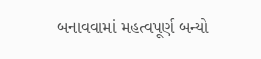બનાવવામાં મહત્વપૂર્ણ બન્યો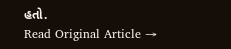હતો.
Read Original Article →